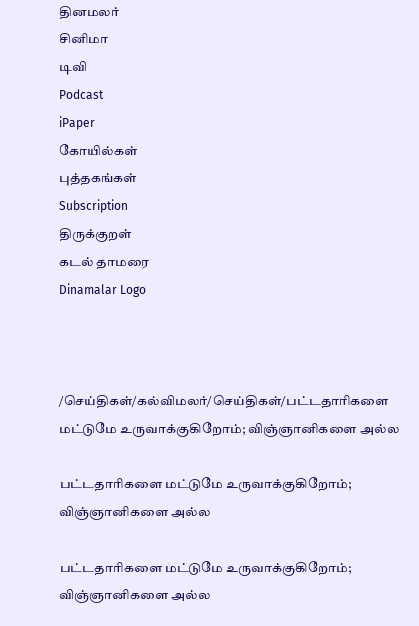தினமலர்
சினிமா
டிவி
Podcast
iPaper
கோயில்கள்
புத்தகங்கள்
Subscription
திருக்குறள்
கடல் தாமரை
Dinamalar Logo



/செய்திகள்/கல்விமலர்/செய்திகள்/பட்டதாரிகளை மட்டுமே உருவாக்குகிறோம்; விஞ்ஞானிகளை அல்ல

பட்டதாரிகளை மட்டுமே உருவாக்குகிறோம்; விஞ்ஞானிகளை அல்ல

பட்டதாரிகளை மட்டுமே உருவாக்குகிறோம்; விஞ்ஞானிகளை அல்ல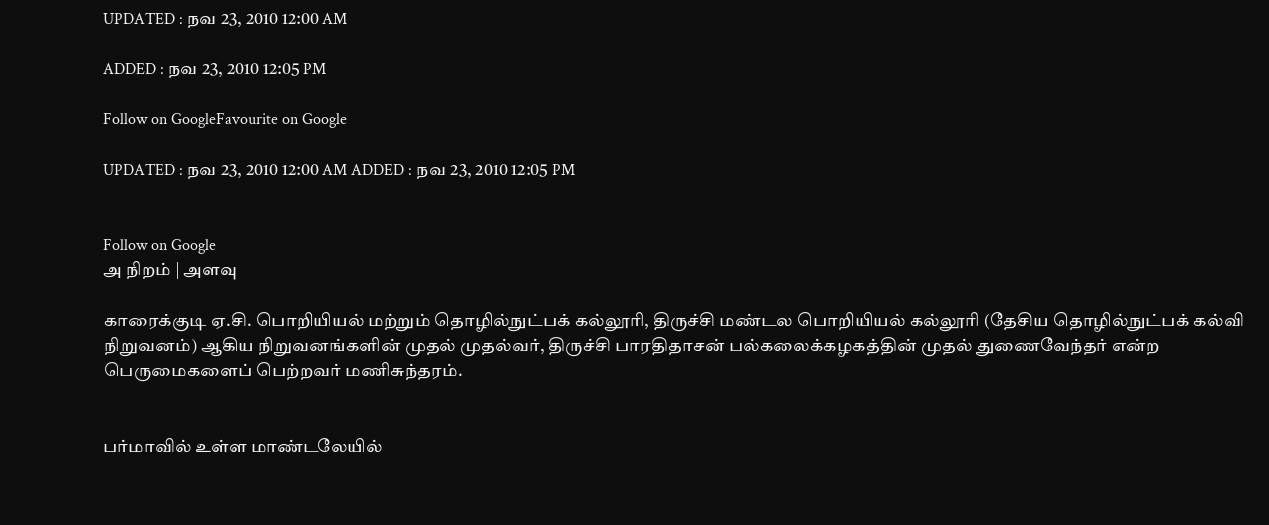UPDATED : நவ 23, 2010 12:00 AM

ADDED : நவ 23, 2010 12:05 PM

Follow on GoogleFavourite on Google

UPDATED : நவ 23, 2010 12:00 AM ADDED : நவ 23, 2010 12:05 PM


Follow on Google
அ நிறம் | அளவு

காரைக்குடி ஏ.சி. பொறியியல் மற்றும் தொழில்நுட்பக் கல்லூரி, திருச்சி மண்டல பொறியியல் கல்லூரி (தேசிய தொழில்நுட்பக் கல்வி நிறுவனம்) ஆகிய நிறுவனங்களின் முதல் முதல்வர், திருச்சி பாரதிதாசன் பல்கலைக்கழகத்தின் முதல் துணைவேந்தர் என்ற பெருமைகளைப் பெற்றவர் மணிசுந்தரம்.


பர்மாவில் உள்ள மாண்டலேயில்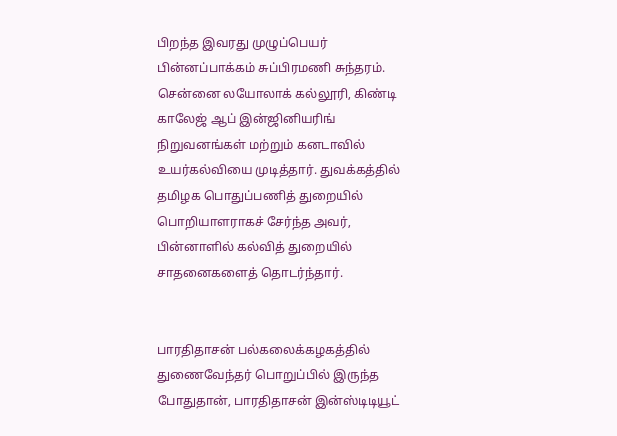பிறந்த இவரது முழுப்பெயர் பின்னப்பாக்கம் சுப்பிரமணி சுந்தரம். சென்னை லயோலாக் கல்லூரி, கிண்டி காலேஜ் ஆப் இன்ஜினியரிங் நிறுவனங்கள் மற்றும் கனடாவில் உயர்கல்வியை முடித்தார். துவக்கத்தில் தமிழக பொதுப்பணித் துறையில் பொறியாளராகச் சேர்ந்த அவர், பின்னாளில் கல்வித் துறையில் சாதனைகளைத் தொடர்ந்தார்.


பாரதிதாசன் பல்கலைக்கழகத்தில் துணைவேந்தர் பொறுப்பில் இருந்த போதுதான், பாரதிதாசன் இன்ஸ்டிடியூட்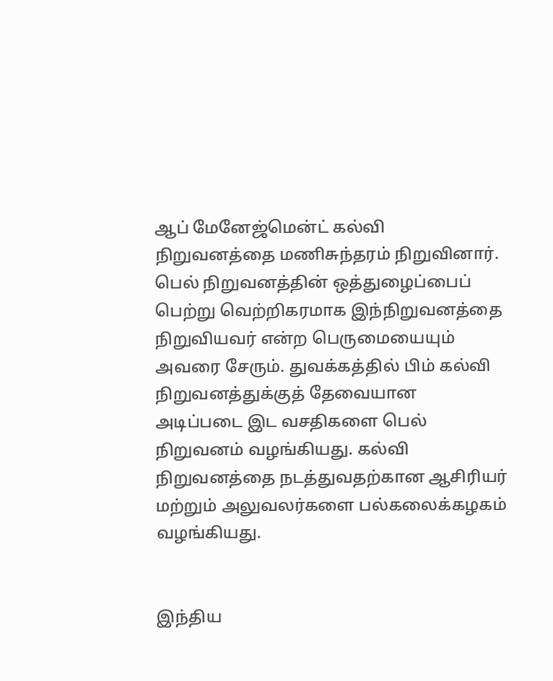ஆப் மேனேஜ்மென்ட் கல்வி நிறுவனத்தை மணிசுந்தரம் நிறுவினார். பெல் நிறுவனத்தின் ஒத்துழைப்பைப் பெற்று வெற்றிகரமாக இந்நிறுவனத்தை நிறுவியவர் என்ற பெருமையையும் அவரை சேரும். துவக்கத்தில் பிம் கல்வி நிறுவனத்துக்குத் தேவையான அடிப்படை இட வசதிகளை பெல் நிறுவனம் வழங்கியது. கல்வி நிறுவனத்தை நடத்துவதற்கான ஆசிரியர் மற்றும் அலுவலர்களை பல்கலைக்கழகம் வழங்கியது.


இந்திய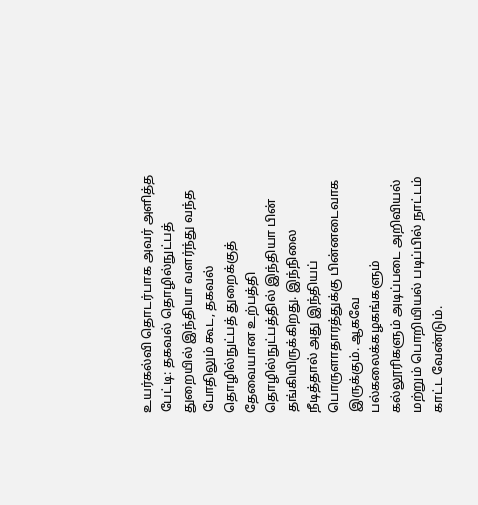உயர்கல்வி தொடர்பாக அவர் அளித்த பேட்டி: தகவல் தொழில்நுட்பத் துறையில் இந்தியா வளர்ந்து வந்த போதிலும் கூட, தகவல் தொழில்நுட்பத் துறைக்குத் தேவையான உற்பத்தி தொழில்நுட்பத்தில் இந்தியா பின் தங்கியிருக்கிறது. இந்நிலை நீடித்தால் அது இந்தியப் பொருளாதாரத்துக்கு பின்னடைவாக இருக்கும். ஆகவே பல்கலைக்கழகங்களும் கல்லூரிகளும் அடிப்படை அறிவியல் மற்றும் பொறியியல் படிப்பில் நாட்டம் காட்ட வேண்டும்.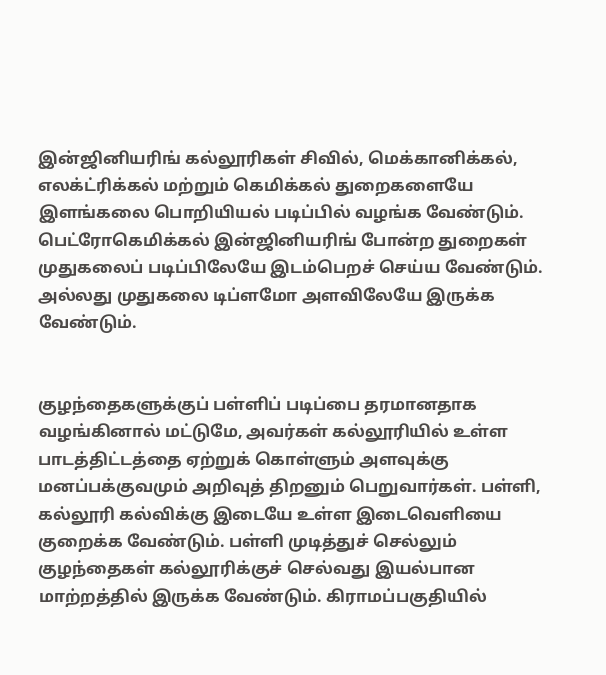இன்ஜினியரிங் கல்லூரிகள் சிவில், மெக்கானிக்கல், எலக்ட்ரிக்கல் மற்றும் கெமிக்கல் துறைகளையே இளங்கலை பொறியியல் படிப்பில் வழங்க வேண்டும். பெட்ரோகெமிக்கல் இன்ஜினியரிங் போன்ற துறைகள் முதுகலைப் படிப்பிலேயே இடம்பெறச் செய்ய வேண்டும். அல்லது முதுகலை டிப்ளமோ அளவிலேயே இருக்க வேண்டும்.


குழந்தைகளுக்குப் பள்ளிப் படிப்பை தரமானதாக வழங்கினால் மட்டுமே, அவர்கள் கல்லூரியில் உள்ள பாடத்திட்டத்தை ஏற்றுக் கொள்ளும் அளவுக்கு மனப்பக்குவமும் அறிவுத் திறனும் பெறுவார்கள். பள்ளி, கல்லூரி கல்விக்கு இடையே உள்ள இடைவெளியை குறைக்க வேண்டும். பள்ளி முடித்துச் செல்லும் குழந்தைகள் கல்லூரிக்குச் செல்வது இயல்பான மாற்றத்தில் இருக்க வேண்டும். கிராமப்பகுதியில்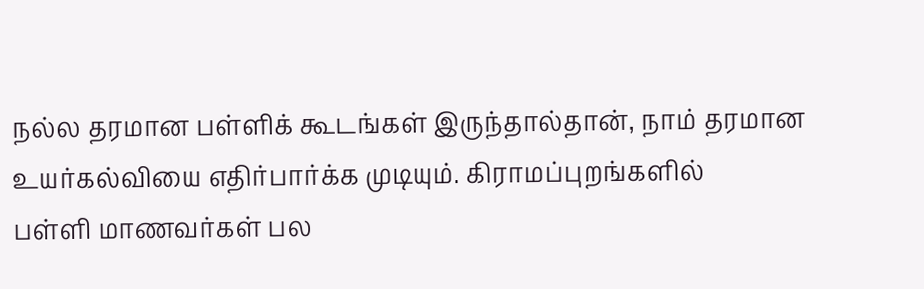நல்ல தரமான பள்ளிக் கூடங்கள் இருந்தால்தான், நாம் தரமான உயர்கல்வியை எதிர்பார்க்க முடியும். கிராமப்புறங்களில்
பள்ளி மாணவர்கள் பல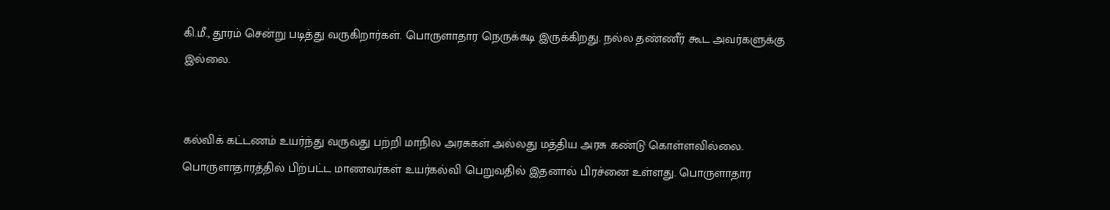கி.மீ., தூரம் சென்று படித்து வருகிறார்கள். பொருளாதார நெருக்கடி இருக்கிறது. நல்ல தண்ணீர் கூட அவர்களுக்கு இல்லை.


கல்விக் கட்டணம் உயர்ந்து வருவது பற்றி மாநில அரசுகள் அல்லது மத்திய அரசு கண்டு கொள்ளவில்லை. பொருளாதாரத்தில் பிற்பட்ட மாணவர்கள் உயர்கல்வி பெறுவதில் இதனால் பிரச்னை உள்ளது. பொருளாதார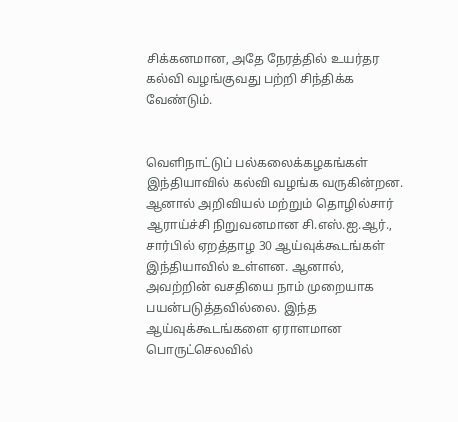சிக்கனமான, அதே நேரத்தில் உயர்தர கல்வி வழங்குவது பற்றி சிந்திக்க வேண்டும்.


வெளிநாட்டுப் பல்கலைக்கழகங்கள் இந்தியாவில் கல்வி வழங்க வருகின்றன. ஆனால் அறிவியல் மற்றும் தொழில்சார் ஆராய்ச்சி நிறுவனமான சி.எஸ்.ஐ.ஆர்., சார்பில் ஏறத்தாழ 30 ஆய்வுக்கூடங்கள் இந்தியாவில் உள்ளன. ஆனால், அவற்றின் வசதியை நாம் முறையாக பயன்படுத்தவில்லை. இந்த ஆய்வுக்கூடங்களை ஏராளமான பொருட்செலவில்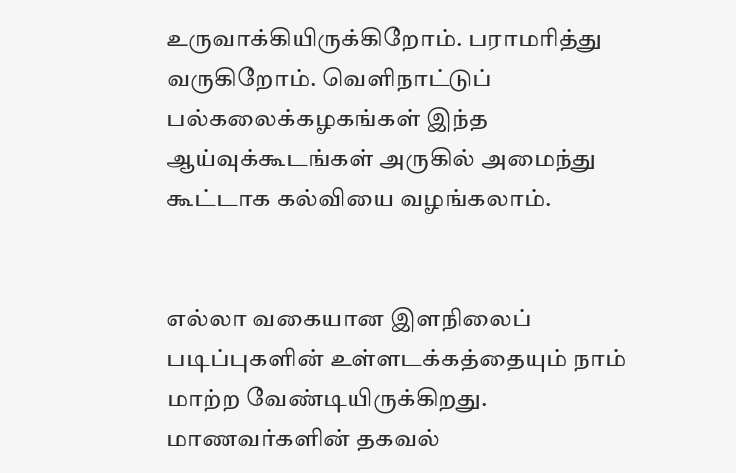உருவாக்கியிருக்கிறோம். பராமரித்து வருகிறோம். வெளிநாட்டுப் பல்கலைக்கழகங்கள் இந்த ஆய்வுக்கூடங்கள் அருகில் அமைந்து கூட்டாக கல்வியை வழங்கலாம்.


எல்லா வகையான இளநிலைப் படிப்புகளின் உள்ளடக்கத்தையும் நாம் மாற்ற வேண்டியிருக்கிறது. மாணவர்களின் தகவல்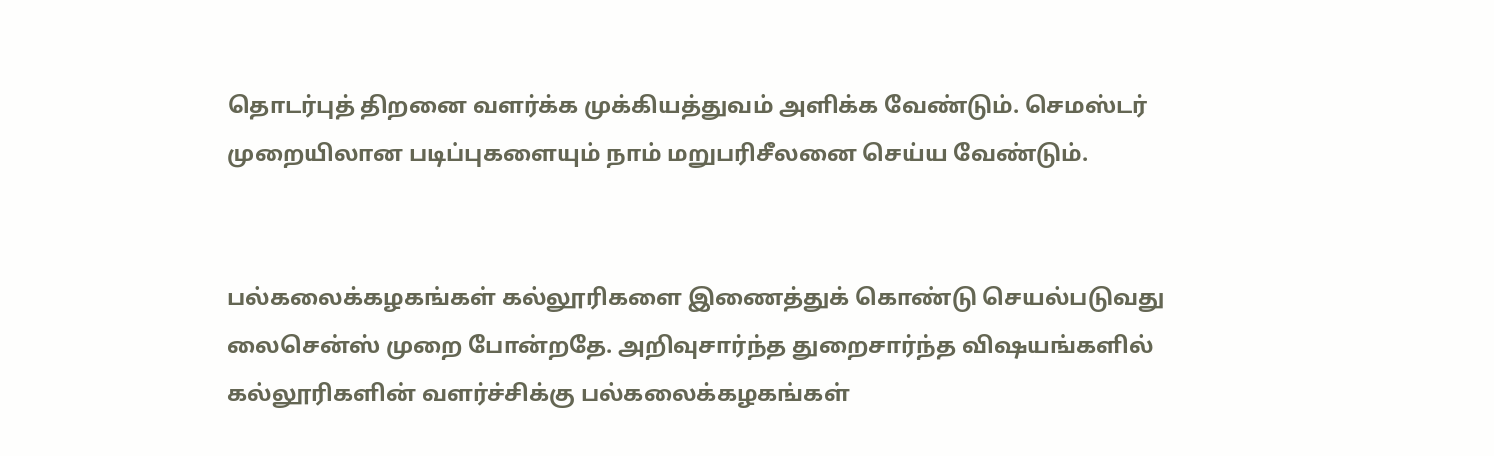தொடர்புத் திறனை வளர்க்க முக்கியத்துவம் அளிக்க வேண்டும். செமஸ்டர் முறையிலான படிப்புகளையும் நாம் மறுபரிசீலனை செய்ய வேண்டும்.


பல்கலைக்கழகங்கள் கல்லூரிகளை இணைத்துக் கொண்டு செயல்படுவது லைசென்ஸ் முறை போன்றதே. அறிவுசார்ந்த துறைசார்ந்த விஷயங்களில் கல்லூரிகளின் வளர்ச்சிக்கு பல்கலைக்கழகங்கள்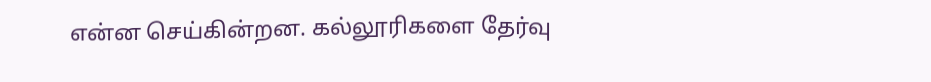என்ன செய்கின்றன. கல்லூரிகளை தேர்வு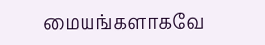மையங்களாகவே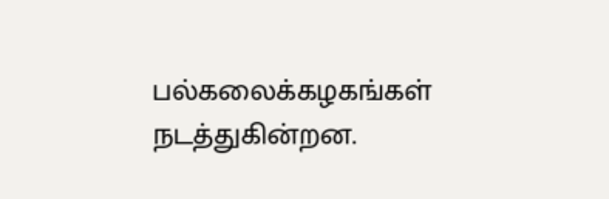பல்கலைக்கழகங்கள் நடத்துகின்றன.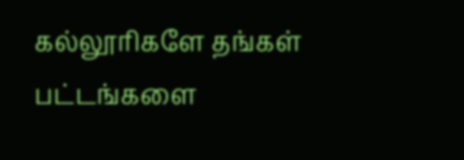கல்லூரிகளே தங்கள் பட்டங்களை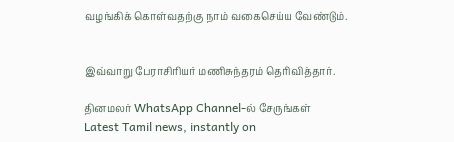வழங்கிக் கொள்வதற்கு நாம் வகைசெய்ய வேண்டும்.


இவ்வாறு பேராசிரியர் மணிசுந்தரம் தெரிவித்தார்.

தினமலர் WhatsApp Channel-ல் சேருங்கள்
Latest Tamil news, instantly on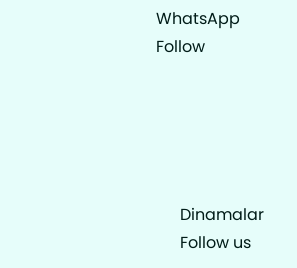WhatsApp
Follow





      Dinamalar
      Follow us